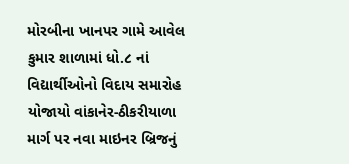મોરબીના ખાનપર ગામે આવેલ કુમાર શાળામાં ધો.૮ નાં વિદ્યાર્થીઓનો વિદાય સમારોહ યોજાયો વાંકાનેર-ઠીકરીયાળા માર્ગ પર નવા માઇનર બ્રિજનું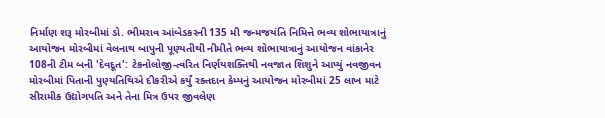નિર્માણ શરૂ મોરબીમાં ડો. ભીમરાવ આંબેડકરની 135 મી જન્મજયંતિ નિમિત્તે ભવ્ય શોભાયાત્રાનું આયોજન મોરબીમાં વેલનાથ બાપુની પૂણ્યતીથી નીમીતે ભવ્ય શોભાયાત્રાનું આયોજન વાંકાનેર 108ની ટીમ બની 'દેવદૂત': ટેકનોલોજી-ત્વરિત નિર્ણયશક્તિથી નવજાત શિશુને આપ્યું નવજીવન મોરબીમાં પિતાની પુણ્યતિથિએ દીકરીએ કર્યું રક્તદાન કેમ્પનું આયોજન મોરબીમાં 25 લાખ માટે સીરામીક ઉદ્યોગપતિ અને તેના મિત્ર ઉપર જીવલેણ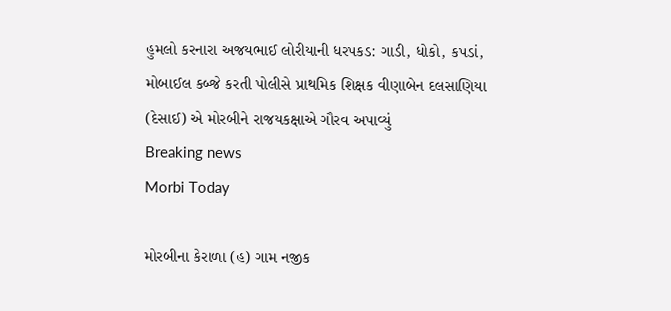હુમલો કરનારા અજયભાઈ લોરીયાની ધરપકડ: ગાડી, ધોકો, કપડાં, મોબાઈલ કબ્જે કરતી પોલીસે પ્રાથમિક શિક્ષક વીણાબેન દલસાણિયા (દેસાઈ) એ મોરબીને રાજયકક્ષાએ ગૌરવ અપાવ્યું
Breaking news
Morbi Today

મોરબીના કેરાળા (હ) ગામ નજીક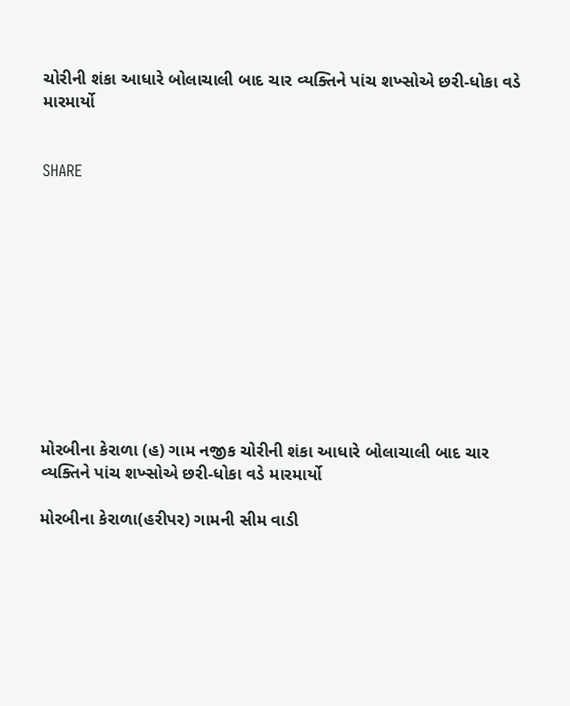ચોરીની શંકા આધારે બોલાચાલી બાદ ચાર વ્યક્તિને પાંચ શખ્સોએ છરી-ધોકા વડે મારમાર્યો


SHARE











મોરબીના કેરાળા (હ) ગામ નજીક ચોરીની શંકા આધારે બોલાચાલી બાદ ચાર વ્યક્તિને પાંચ શખ્સોએ છરી-ધોકા વડે મારમાર્યો

મોરબીના કેરાળા(હરીપર) ગામની સીમ વાડી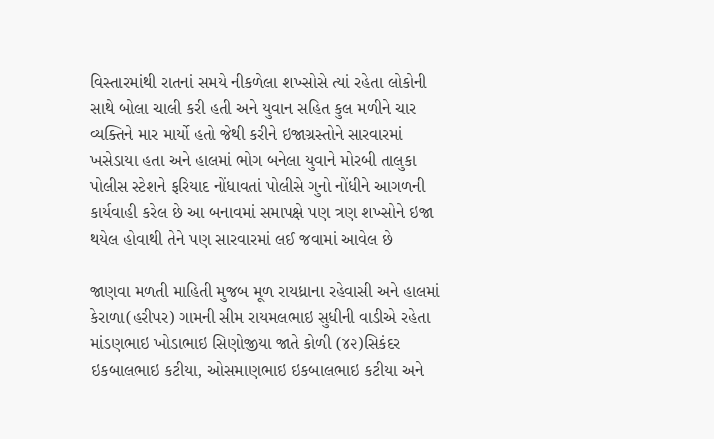વિસ્તારમાંથી રાતનાં સમયે નીકળેલા શખ્સોસે ત્યાં રહેતા લોકોની સાથે બોલા ચાલી કરી હતી અને યુવાન સહિત કુલ મળીને ચાર વ્યક્તિને માર માર્યો હતો જેથી કરીને ઇજાગ્રસ્તોને સારવારમાં ખસેડાયા હતા અને હાલમાં ભોગ બનેલા યુવાને મોરબી તાલુકા પોલીસ સ્ટેશને ફરિયાદ નોંધાવતાં પોલીસે ગુનો નોંધીને આગળની કાર્યવાહી કરેલ છે આ બનાવમાં સમાપક્ષે પણ ત્રણ શખ્સોને ઇજા થયેલ હોવાથી તેને પણ સારવારમાં લઈ જવામાં આવેલ છે

જાણવા મળતી માહિતી મુજબ મૂળ રાયધ્રાના રહેવાસી અને હાલમાં કેરાળા(હરીપર) ગામની સીમ રાયમલભાઇ સુધીની વાડીએ રહેતા માંડણભાઇ ખોડાભાઇ સિણોજીયા જાતે કોળી (૪૨)સિકંદર ઇકબાલભાઇ કટીયા, ઓસમાણભાઇ ઇકબાલભાઇ કટીયા અને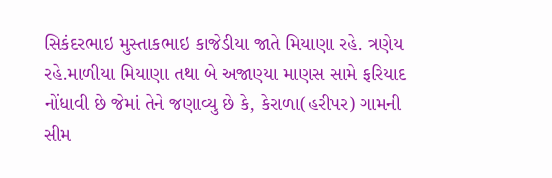સિકંદરભાઇ મુસ્તાકભાઇ કાજેડીયા જાતે મિયાણા રહે. ત્રણેય રહે.માળીયા મિયાણા તથા બે અજાણ્યા માણસ સામે ફરિયાદ નોંધાવી છે જેમાં તેને જણાવ્યુ છે કે, કેરાળા(હરીપર) ગામની સીમ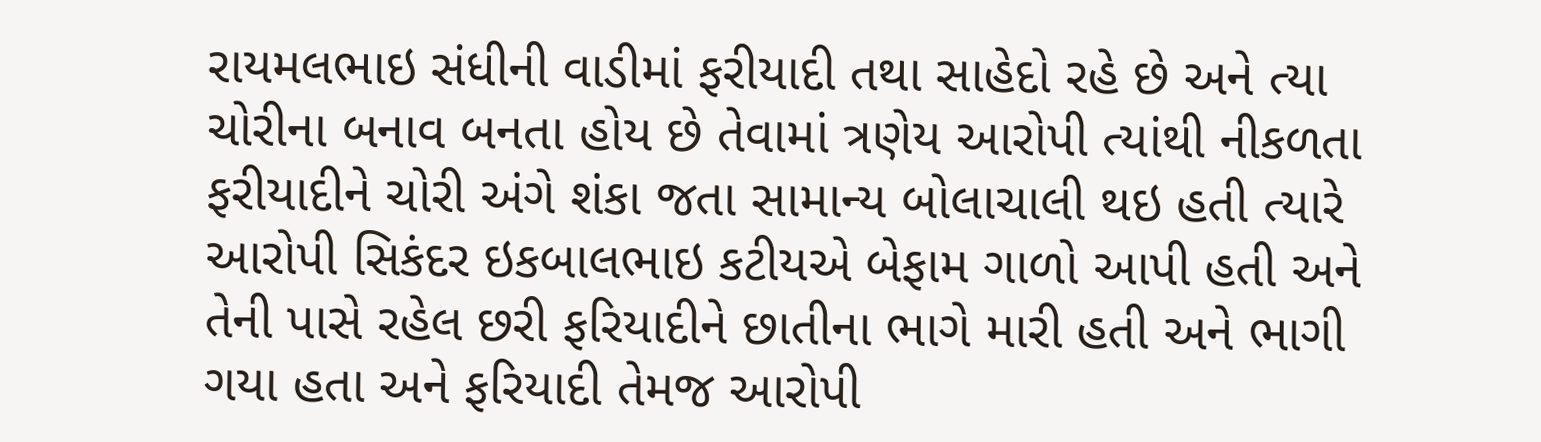રાયમલભાઇ સંધીની વાડીમાં ફરીયાદી તથા સાહેદો રહે છે અને ત્યા ચોરીના બનાવ બનતા હોય છે તેવામાં ત્રણેય આરોપી ત્યાંથી નીકળતા ફરીયાદીને ચોરી અંગે શંકા જતા સામાન્ય બોલાચાલી થઇ હતી ત્યારે આરોપી સિકંદર ઇકબાલભાઇ કટીયએ બેફામ ગાળો આપી હતી અને તેની પાસે રહેલ છરી ફરિયાદીને છાતીના ભાગે મારી હતી અને ભાગી ગયા હતા અને ફરિયાદી તેમજ આરોપી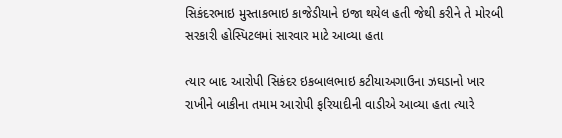સિકંદરભાઇ મુસ્તાકભાઇ કાજેડીયાને ઇજા થયેલ હતી જેથી કરીને તે મોરબી સરકારી હોસ્પિટલમાં સારવાર માટે આવ્યા હતા

ત્યાર બાદ આરોપી સિકંદર ઇકબાલભાઇ કટીયાઅગાઉના ઝઘડાનો ખાર રાખીને બાકીના તમામ આરોપી ફરિયાદીની વાડીએ આવ્યા હતા ત્યારે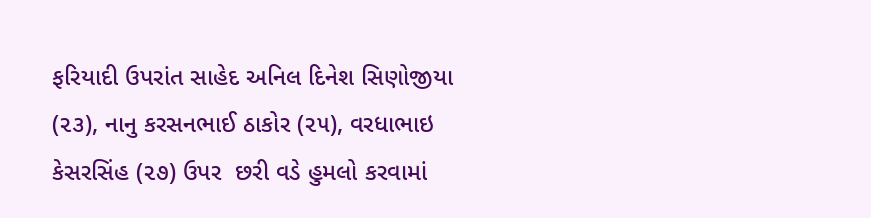ફરિયાદી ઉપરાંત સાહેદ અનિલ દિનેશ સિણોજીયા (૨૩), નાનુ કરસનભાઈ ઠાકોર (૨૫), વરધાભાઇ કેસરસિંહ (૨૭) ઉપર  છરી વડે હુમલો કરવામાં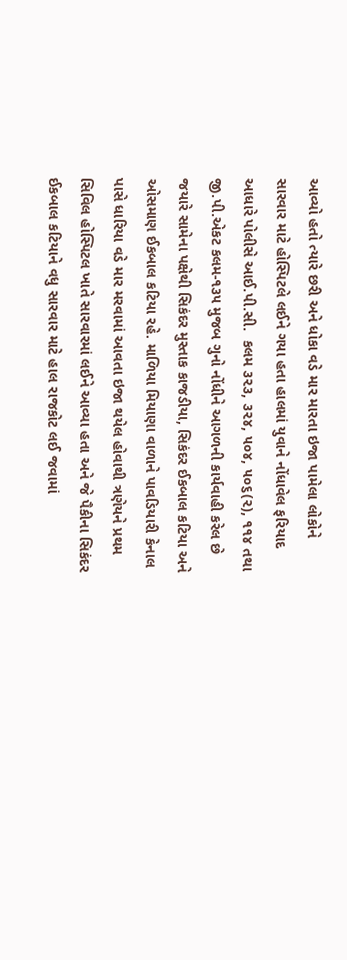આવ્યો હતો ત્યારે છરી અને ધોકા વડે માર મારતા ઇજા પામેલા લોકોને સારવાર માટે હોસ્પિટલે લઈને ગયા હતા હાલમાં યુવાને નોંધાવેલ ફરિયાદ આધારે પોલીસે આઈ.પી.સી.  કલમ ૩૨૩, ૩૨૪, ૫૦૪, ૫૦૬(૨), ૧૧૪ તથા જી.પી.એકટ કલમ-૧૩૫ મુજબ ગુનો નોંધીને આગળની કાર્યવાહી કરેલ છે જયારે સામેના પક્ષેથી સિકંદર મુસ્તાક કાજડીયા, સિકંદર ઈકબાલ કટિયા અને ઓસમાણ ઈકબાલ કટિયા રહે. માળિયા મિયાણા વાળાને પાવડિયારી કેનાલ પાસે ધારિયા વડે માર મરવામાં આવતા ઇજા થયેલ હોવાથી ત્રણેયને પ્રથમ સિવિલ હોસ્પિટલ ખાતે સારવારમાં લઈને આવ્યા હતા અને જે પૈકીના સિકંદર ઈકબાલ કટિયાને વધુ સારવાર માટે હાલ રાજકોટ લઈ જવામાં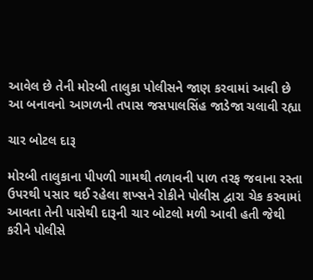આવેલ છે તેની મોરબી તાલુકા પોલીસને જાણ કરવામાં આવી છે આ બનાવનો આગળની તપાસ જસપાલસિંહ જાડેજા ચલાવી રહ્યા

ચાર બોટલ દારૂ

મોરબી તાલુકાના પીપળી ગામથી તળાવની પાળ તરફ જવાના રસ્તા ઉપરથી પસાર થઈ રહેલા શખ્સને રોકીને પોલીસ દ્વારા ચેક કરવામાં આવતા તેની પાસેથી દારૂની ચાર બોટલો મળી આવી હતી જેથી કરીને પોલીસે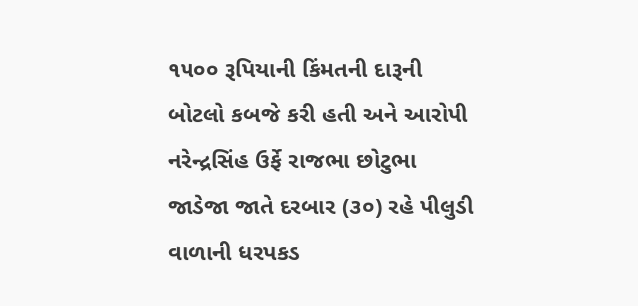૧૫૦૦ રૂપિયાની કિંમતની દારૂની બોટલો કબજે કરી હતી અને આરોપી નરેન્દ્રસિંહ ઉર્ફે રાજભા છોટુભા જાડેજા જાતે દરબાર (૩૦) રહે પીલુડી વાળાની ધરપકડ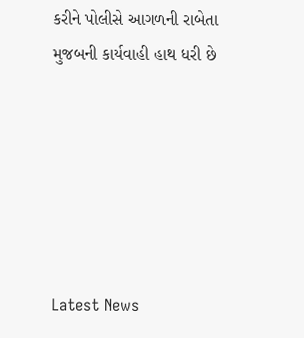કરીને પોલીસે આગળની રાબેતા મુજબની કાર્યવાહી હાથ ધરી છે






Latest News